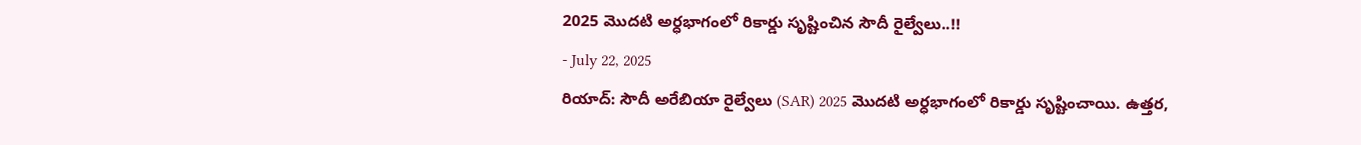2025 మొదటి అర్ధభాగంలో రికార్డు సృష్టించిన సౌదీ రైల్వేలు..!!
- July 22, 2025
రియాద్: సౌదీ అరేబియా రైల్వేలు (SAR) 2025 మొదటి అర్ధభాగంలో రికార్డు సృష్టించాయి. ఉత్తర,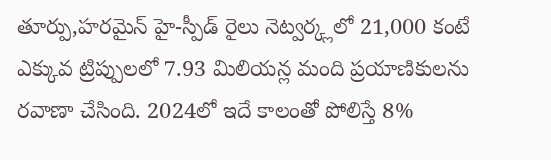తూర్పు,హరమైన్ హై-స్పీడ్ రైలు నెట్వర్క్లలో 21,000 కంటే ఎక్కువ ట్రిప్పులలో 7.93 మిలియన్ల మంది ప్రయాణికులను రవాణా చేసింది. 2024లో ఇదే కాలంతో పోలిస్తే 8%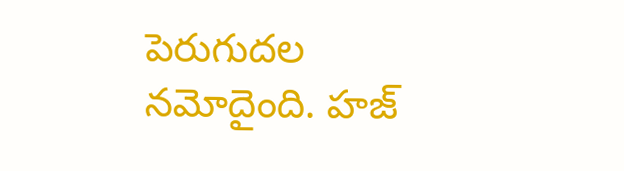పెరుగుదల నమోదైంది. హజ్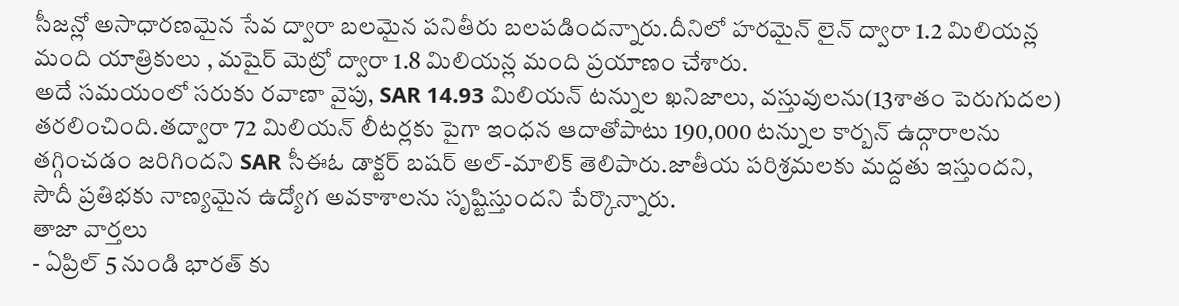సీజన్లో అసాధారణమైన సేవ ద్వారా బలమైన పనితీరు బలపడిందన్నారు.దీనిలో హరమైన్ లైన్ ద్వారా 1.2 మిలియన్ల మంది యాత్రికులు , మషైర్ మెట్రో ద్వారా 1.8 మిలియన్ల మంది ప్రయాణం చేశారు.
అదే సమయంలో సరుకు రవాణా వైపు, SAR 14.93 మిలియన్ టన్నుల ఖనిజాలు, వస్తువులను(13శాతం పెరుగుదల) తరలించింది.తద్వారా 72 మిలియన్ లీటర్లకు పైగా ఇంధన ఆదాతోపాటు 190,000 టన్నుల కార్బన్ ఉద్గారాలను తగ్గించడం జరిగిందని SAR సీఈఓ డాక్టర్ బషర్ అల్-మాలిక్ తెలిపారు.జాతీయ పరిశ్రమలకు మద్దతు ఇస్తుందని, సౌదీ ప్రతిభకు నాణ్యమైన ఉద్యోగ అవకాశాలను సృష్టిస్తుందని పేర్కొన్నారు.
తాజా వార్తలు
- ఏప్రిల్ 5 నుండి భారత్ కు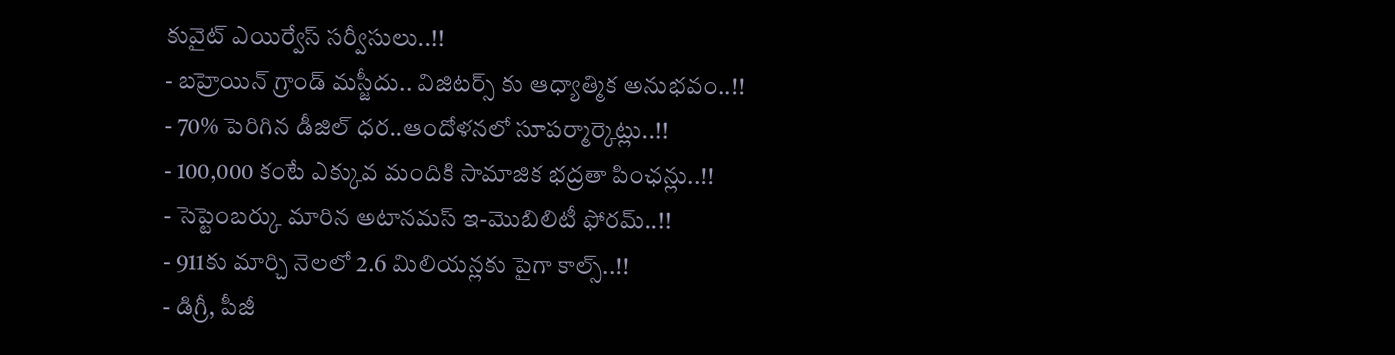కువైట్ ఎయిర్వేస్ సర్వీసులు..!!
- బహ్రెయిన్ గ్రాండ్ మస్జీదు.. విజిటర్స్ కు ఆధ్యాత్మిక అనుభవం..!!
- 70% పెరిగిన డీజిల్ ధర..ఆందోళనలో సూపర్మార్కెట్లు..!!
- 100,000 కంటే ఎక్కువ మందికి సామాజిక భద్రతా పింఛన్లు..!!
- సెప్టెంబర్కు మారిన అటానమస్ ఇ-మొబిలిటీ ఫోరమ్..!!
- 911కు మార్చి నెలలో 2.6 మిలియన్లకు పైగా కాల్స్..!!
- డిగ్రీ, పీజీ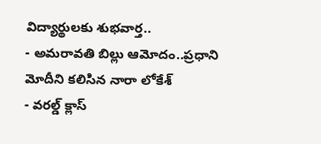విద్యార్థులకు శుభవార్త..
- అమరావతి బిల్లు ఆమోదం..ప్రధాని మోదీని కలిసిన నారా లోకేశ్
- వరల్డ్ క్లాస్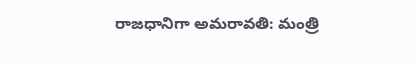రాజధానిగా అమరావతి: మంత్రి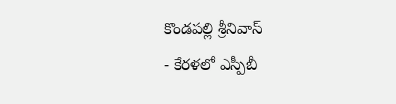కొండపల్లి శ్రీనివాస్
- కేరళలో ఎస్పీబీ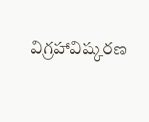విగ్రహావిష్కరణ